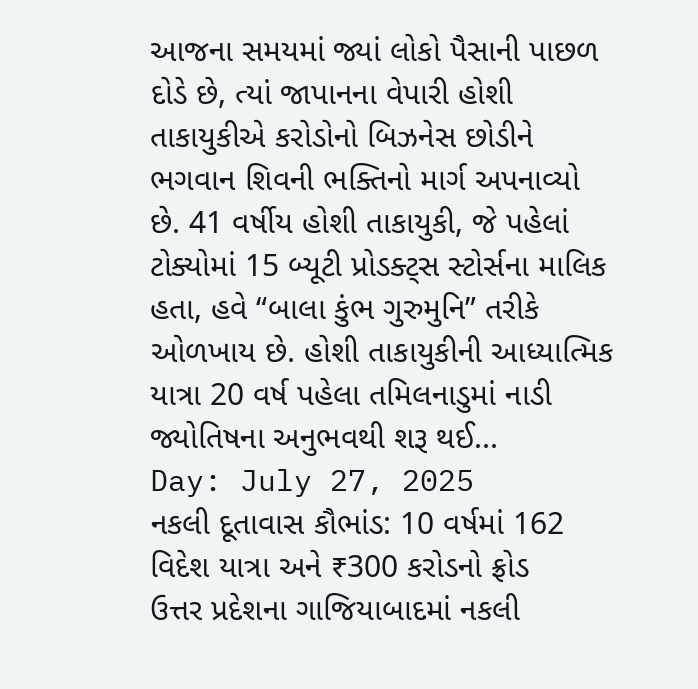આજના સમયમાં જ્યાં લોકો પૈસાની પાછળ દોડે છે, ત્યાં જાપાનના વેપારી હોશી તાકાયુકીએ કરોડોનો બિઝનેસ છોડીને ભગવાન શિવની ભક્તિનો માર્ગ અપનાવ્યો છે. 41 વર્ષીય હોશી તાકાયુકી, જે પહેલાં ટોક્યોમાં 15 બ્યૂટી પ્રોડક્ટ્સ સ્ટોર્સના માલિક હતા, હવે “બાલા કુંભ ગુરુમુનિ” તરીકે ઓળખાય છે. હોશી તાકાયુકીની આધ્યાત્મિક યાત્રા 20 વર્ષ પહેલા તમિલનાડુમાં નાડી જ્યોતિષના અનુભવથી શરૂ થઈ...
Day: July 27, 2025
નકલી દૂતાવાસ કૌભાંડ: 10 વર્ષમાં 162 વિદેશ યાત્રા અને ₹300 કરોડનો ફ્રોડ
ઉત્તર પ્રદેશના ગાજિયાબાદમાં નકલી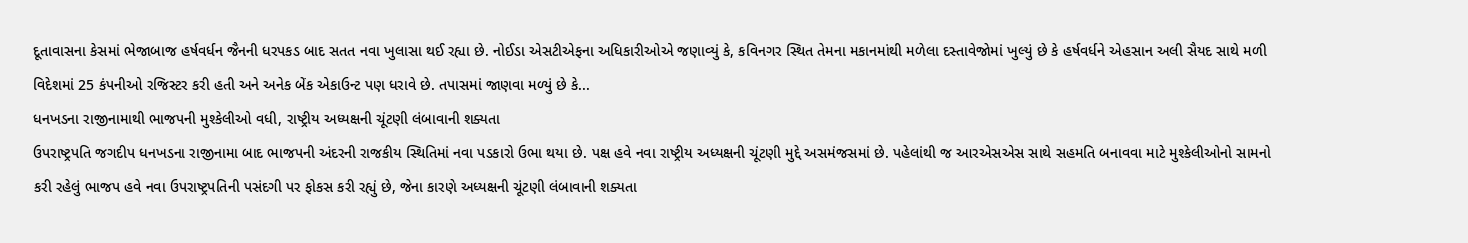દૂતાવાસના કેસમાં ભેજાબાજ હર્ષવર્ધન જૈનની ધરપકડ બાદ સતત નવા ખુલાસા થઈ રહ્યા છે. નોઈડા એસટીએફના અધિકારીઓએ જણાવ્યું કે, કવિનગર સ્થિત તેમના મકાનમાંથી મળેલા દસ્તાવેજોમાં ખુલ્યું છે કે હર્ષવર્ધને એહસાન અલી સૈયદ સાથે મળી વિદેશમાં 25 કંપનીઓ રજિસ્ટર કરી હતી અને અનેક બેંક એકાઉન્ટ પણ ધરાવે છે. તપાસમાં જાણવા મળ્યું છે કે...
ધનખડના રાજીનામાથી ભાજપની મુશ્કેલીઓ વધી, રાષ્ટ્રીય અધ્યક્ષની ચૂંટણી લંબાવાની શક્યતા
ઉપરાષ્ટ્રપતિ જગદીપ ધનખડના રાજીનામા બાદ ભાજપની અંદરની રાજકીય સ્થિતિમાં નવા પડકારો ઉભા થયા છે. પક્ષ હવે નવા રાષ્ટ્રીય અધ્યક્ષની ચૂંટણી મુદ્દે અસમંજસમાં છે. પહેલાંથી જ આરએસએસ સાથે સહમતિ બનાવવા માટે મુશ્કેલીઓનો સામનો કરી રહેલું ભાજપ હવે નવા ઉપરાષ્ટ્રપતિની પસંદગી પર ફોકસ કરી રહ્યું છે, જેના કારણે અધ્યક્ષની ચૂંટણી લંબાવાની શક્યતા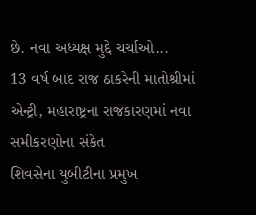છે. નવા અધ્યક્ષ મુદ્દે ચર્ચાઓ...
13 વર્ષ બાદ રાજ ઠાકરેની માતોશ્રીમાં એન્ટ્રી, મહારાષ્ટ્રના રાજકારણમાં નવા સમીકરણોના સંકેત
શિવસેના યુબીટીના પ્રમુખ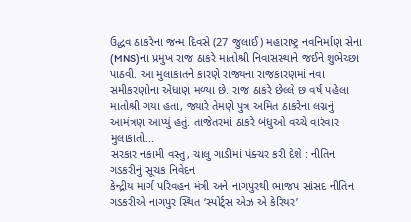ઉદ્ધવ ઠાકરેના જન્મ દિવસે (27 જુલાઈ) મહારાષ્ટ્ર નવનિર્માણ સેના (MNS)ના પ્રમુખ રાજ ઠાકરે માતોશ્રી નિવાસસ્થાને જઈને શુભેચ્છા પાઠવી. આ મુલાકાતને કારણે રાજ્યના રાજકારણમાં નવા સમીકરણોના એંધાણ મળ્યા છે. રાજ ઠાકરે છેલ્લે છ વર્ષ પહેલા માતોશ્રી ગયા હતા, જ્યારે તેમણે પુત્ર અમિત ઠાકરેના લગ્નનું આમંત્રણ આપ્યું હતું. તાજેતરમાં ઠાકરે બંધુઓ વચ્ચે વારંવાર મુલાકાતો...
સરકાર નકામી વસ્તુ, ચાલુ ગાડીમાં પંક્ચર કરી દેશે : નીતિન ગડકરીનું સૂચક નિવેદન
કેન્દ્રીય માર્ગ પરિવહન મંત્રી અને નાગપુરથી ભાજપ સાંસદ નીતિન ગડકરીએ નાગપુર સ્થિત ‘સ્પોર્ટ્સ એઝ એ કેરિયર’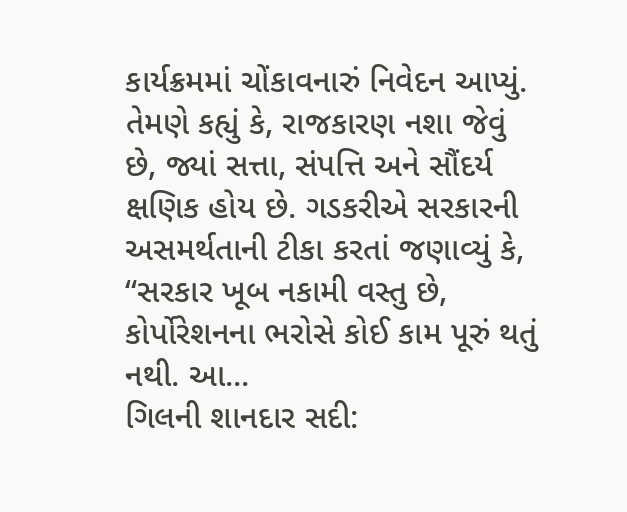કાર્યક્રમમાં ચોંકાવનારું નિવેદન આપ્યું. તેમણે કહ્યું કે, રાજકારણ નશા જેવું છે, જ્યાં સત્તા, સંપત્તિ અને સૌંદર્ય ક્ષણિક હોય છે. ગડકરીએ સરકારની અસમર્થતાની ટીકા કરતાં જણાવ્યું કે, “સરકાર ખૂબ નકામી વસ્તુ છે, કોર્પોરેશનના ભરોસે કોઈ કામ પૂરું થતું નથી. આ...
ગિલની શાનદાર સદી: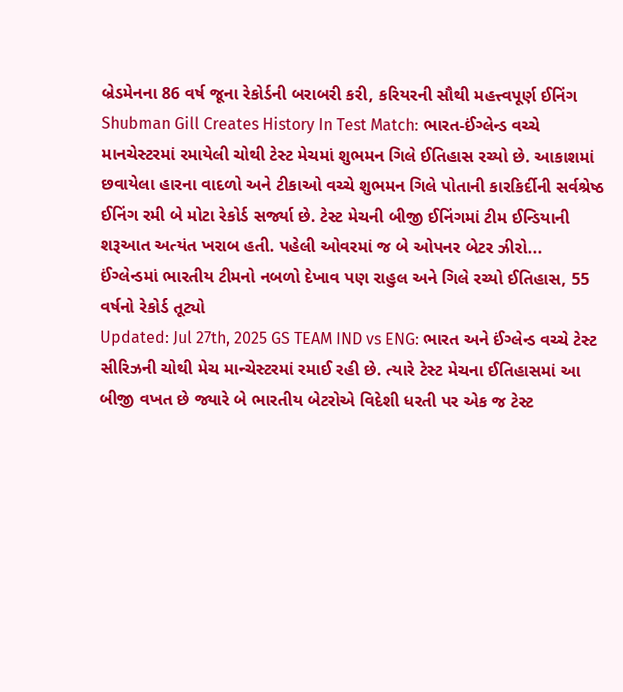બ્રેડમેનના 86 વર્ષ જૂના રેકોર્ડની બરાબરી કરી, કરિયરની સૌથી મહત્ત્વપૂર્ણ ઈનિંગ
Shubman Gill Creates History In Test Match: ભારત-ઈંગ્લેન્ડ વચ્ચે માનચેસ્ટરમાં રમાયેલી ચોથી ટેસ્ટ મેચમાં શુભમન ગિલે ઈતિહાસ રચ્યો છે. આકાશમાં છવાયેલા હારના વાદળો અને ટીકાઓ વચ્ચે શુભમન ગિલે પોતાની કારકિર્દીની સર્વશ્રેષ્ઠ ઈનિંગ રમી બે મોટા રેકોર્ડ સર્જ્યા છે. ટેસ્ટ મેચની બીજી ઈનિંગમાં ટીમ ઈન્ડિયાની શરૂઆત અત્યંત ખરાબ હતી. પહેલી ઓવરમાં જ બે ઓપનર બેટર ઝીરો...
ઈંગ્લેન્ડમાં ભારતીય ટીમનો નબળો દેખાવ પણ રાહુલ અને ગિલે રચ્યો ઈતિહાસ, 55 વર્ષનો રેકોર્ડ તૂટ્યો
Updated: Jul 27th, 2025 GS TEAM IND vs ENG: ભારત અને ઈંગ્લેન્ડ વચ્ચે ટેસ્ટ સીરિઝની ચોથી મેચ માન્ચેસ્ટરમાં રમાઈ રહી છે. ત્યારે ટેસ્ટ મેચના ઈતિહાસમાં આ બીજી વખત છે જ્યારે બે ભારતીય બેટરોએ વિદેશી ધરતી પર એક જ ટેસ્ટ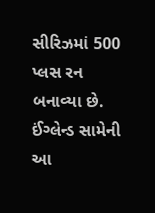સીરિઝમાં 500 પ્લસ રન બનાવ્યા છે. ઈંગ્લેન્ડ સામેની આ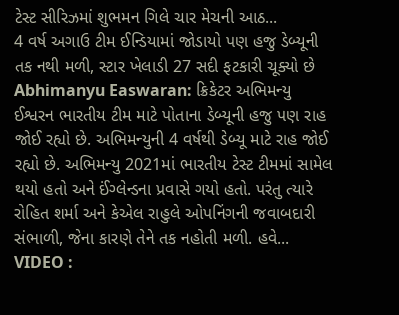ટેસ્ટ સીરિઝમાં શુભમન ગિલે ચાર મેચની આઠ...
4 વર્ષ અગાઉ ટીમ ઈન્ડિયામાં જોડાયો પણ હજુ ડેબ્યૂની તક નથી મળી, સ્ટાર ખેલાડી 27 સદી ફટકારી ચૂક્યો છે
Abhimanyu Easwaran: ક્રિકેટર અભિમન્યુ ઈશ્વરન ભારતીય ટીમ માટે પોતાના ડેબ્યૂની હજુ પણ રાહ જોઈ રહ્યો છે. અભિમન્યુની 4 વર્ષથી ડેબ્યૂ માટે રાહ જોઈ રહ્યો છે. અભિમન્યુ 2021માં ભારતીય ટેસ્ટ ટીમમાં સામેલ થયો હતો અને ઈંગ્લેન્ડના પ્રવાસે ગયો હતો. પરંતુ ત્યારે રોહિત શર્મા અને કેએલ રાહુલે ઓપનિંગની જવાબદારી સંભાળી, જેના કારણે તેને તક નહોતી મળી. હવે...
VIDEO :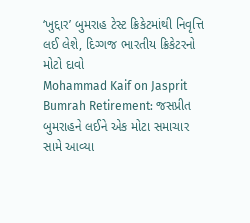‘ખુદ્દાર’ બુમરાહ ટેસ્ટ ક્રિકેટમાંથી નિવૃત્તિ લઈ લેશે, દિગ્ગજ ભારતીય ક્રિકેટરનો મોટો દાવો
Mohammad Kaif on Jasprit Bumrah Retirement: જસપ્રીત બુમરાહને લઈને એક મોટા સમાચાર સામે આવ્યા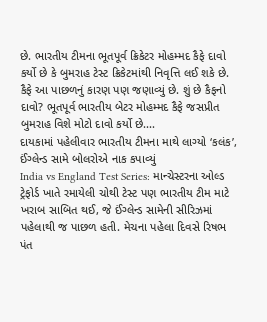છે. ભારતીય ટીમના ભૂતપૂર્વ ક્રિકેટર મોહમ્મદ કૈફે દાવો કર્યો છે કે બુમરાહ ટેસ્ટ ક્રિકેટમાંથી નિવૃત્તિ લઈ શકે છે. કૈફે આ પાછળનું કારણ પણ જણાવ્યું છે. શું છે કૈફનો દાવો? ભૂતપૂર્વ ભારતીય બેટર મોહમ્મદ કૈફે જસપ્રીત બુમરાહ વિશે મોટો દાવો કર્યો છે....
દાયકામાં પહેલીવાર ભારતીય ટીમના માથે લાગ્યો ‘કલંક’, ઈંગ્લેન્ડ સામે બોલરોએ નાક કપાવ્યું
India vs England Test Series: માન્ચેસ્ટરના ઓલ્ડ ટ્રેફોર્ડ ખાતે રમાયેલી ચોથી ટેસ્ટ પણ ભારતીય ટીમ માટે ખરાબ સાબિત થઈ, જે ઈંગ્લેન્ડ સામેની સીરિઝમાં પહેલાથી જ પાછળ હતી. મેચના પહેલા દિવસે રિષભ પંત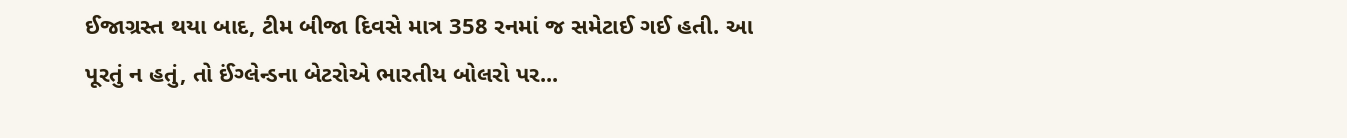ઈજાગ્રસ્ત થયા બાદ, ટીમ બીજા દિવસે માત્ર 358 રનમાં જ સમેટાઈ ગઈ હતી. આ પૂરતું ન હતું, તો ઈંગ્લેન્ડના બેટરોએ ભારતીય બોલરો પર...